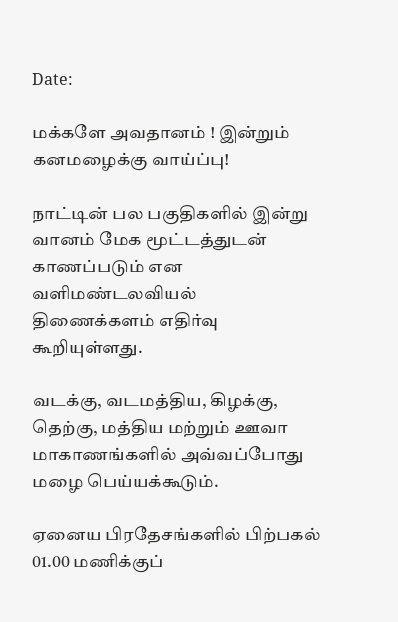Date:

மக்களே அவதானம் ! இன்றும் கனமழைக்கு வாய்ப்பு!

நாட்டின் பல பகுதிகளில் இன்று வானம் மேக மூட்டத்துடன் காணப்படும் என வளிமண்டலவியல் திணைக்களம் எதிர்வு கூறியுள்ளது.

வடக்கு, வடமத்திய, கிழக்கு, தெற்கு, மத்திய மற்றும் ஊவா மாகாணங்களில் அவ்வப்போது மழை பெய்யக்கூடும்.

ஏனைய பிரதேசங்களில் பிற்பகல் 01.00 மணிக்குப்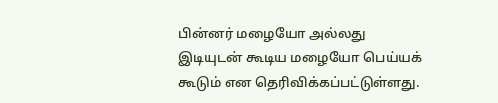பின்னர் மழையோ அல்லது இடியுடன் கூடிய மழையோ பெய்யக் கூடும் என தெரிவிக்கப்பட்டுள்ளது.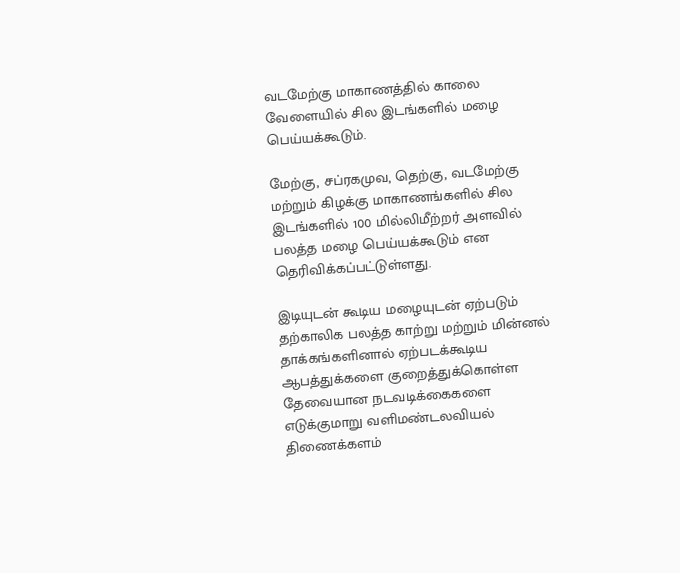வடமேற்கு மாகாணத்தில் காலை வேளையில் சில இடங்களில் மழை பெய்யக்கூடும்.

மேற்கு, சப்ரகமுவ, தெற்கு, வடமேற்கு மற்றும் கிழக்கு மாகாணங்களில் சில இடங்களில் 100 மில்லிமீற்றர் அளவில் பலத்த மழை பெய்யக்கூடும் என தெரிவிக்கப்பட்டுள்ளது.

இடியுடன் கூடிய மழையுடன் ஏற்படும் தற்காலிக பலத்த காற்று மற்றும் மின்னல் தாக்கங்களினால் ஏற்படக்கூடிய ஆபத்துக்களை குறைத்துக்கொள்ள தேவையான நடவடிக்கைகளை எடுக்குமாறு வளிமண்டலவியல் திணைக்களம்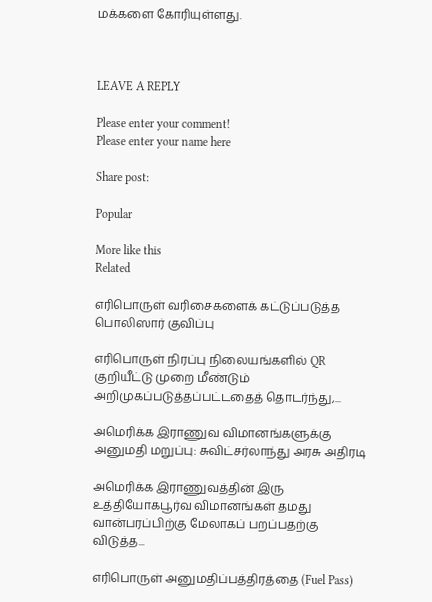மக்களை கோரியுள்ளது.



LEAVE A REPLY

Please enter your comment!
Please enter your name here

Share post:

Popular

More like this
Related

எரிபொருள் வரிசைகளைக் கட்டுப்படுத்த பொலிஸார் குவிப்பு

எரிபொருள் நிரப்பு நிலையங்களில் QR குறியீட்டு முறை மீண்டும் அறிமுகப்படுத்தப்பட்டதைத் தொடர்ந்து,...

அமெரிக்க இராணுவ விமானங்களுக்கு அனுமதி மறுப்பு: சுவிட்சர்லாந்து அரசு அதிரடி

அமெரிக்க இராணுவத்தின் இரு உத்தியோகபூர்வ விமானங்கள் தமது வான்பரப்பிற்கு மேலாகப் பறப்பதற்கு விடுத்த...

எரிபொருள் அனுமதிப்பத்திரத்தை (Fuel Pass)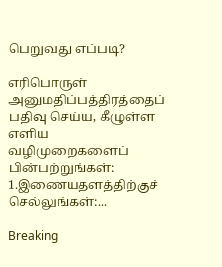பெறுவது எப்படி?

எரிபொருள் அனுமதிப்பத்திரத்தைப் பதிவு செய்ய, கீழுள்ள எளிய வழிமுறைகளைப் பின்பற்றுங்கள்: 1.இணையதளத்திற்குச் செல்லுங்கள்:...

Breaking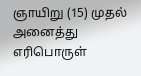ஞாயிறு (15) முதல் அனைத்து எரிபொருள்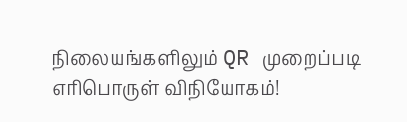நிலையங்களிலும் QR முறைப்படி எரிபொருள் விநியோகம்!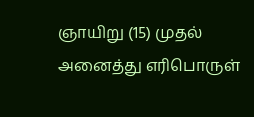ஞாயிறு (15) முதல் அனைத்து எரிபொருள்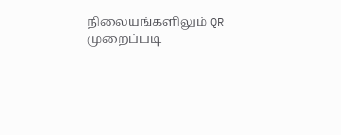நிலையங்களிலும் QR முறைப்படி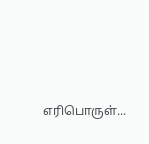எரிபொருள்...